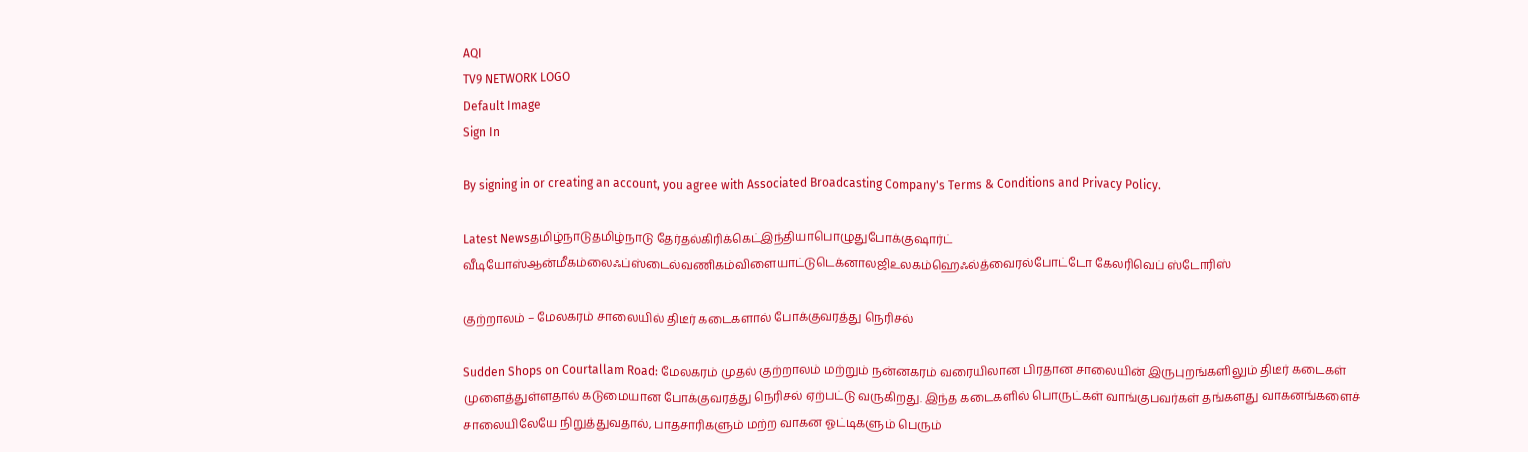AQI
TV9 NETWORK LOGO
Default Image
Sign In

By signing in or creating an account, you agree with Associated Broadcasting Company's Terms & Conditions and Privacy Policy.

Latest Newsதமிழ்நாடுதமிழ்நாடு தேர்தல்கிரிக்கெட்இந்தியாபொழுதுபோக்குஷார்ட் வீடியோஸ்ஆன்மீகம்லைஃப்ஸ்டைல்வணிகம்விளையாட்டுடெக்னாலஜிஉலகம்ஹெஃல்த்வைரல்போட்டோ கேலரிவெப் ஸ்டோரிஸ்

குற்றாலம் – மேலகரம் சாலையில் திடீர் கடைகளால் போக்குவரத்து நெரிசல்

Sudden Shops on Courtallam Road: மேலகரம் முதல் குற்றாலம் மற்றும் நன்னகரம் வரையிலான பிரதான சாலையின் இருபுறங்களிலும் திடீர் கடைகள் முளைத்துள்ளதால் கடுமையான போக்குவரத்து நெரிசல் ஏற்பட்டு வருகிறது. இந்த கடைகளில் பொருட்கள் வாங்குபவர்கள் தங்களது வாகனங்களைச் சாலையிலேயே நிறுத்துவதால், பாதசாரிகளும் மற்ற வாகன ஓட்டிகளும் பெரும்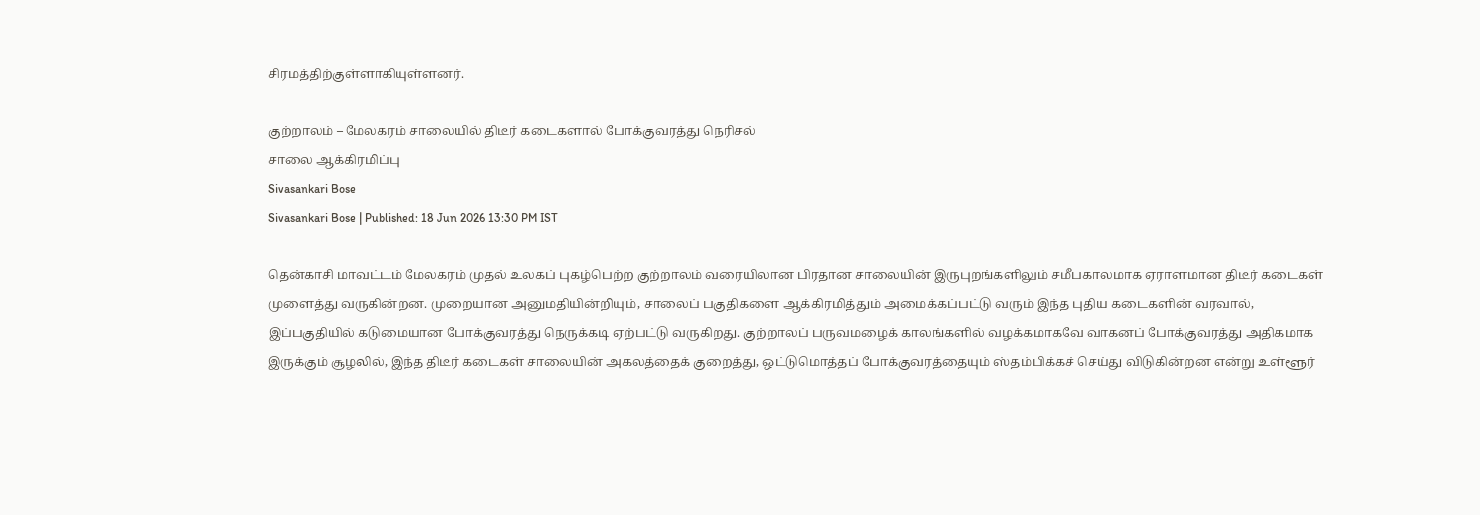சிரமத்திற்குள்ளாகியுள்ளனர்.

குற்றாலம் – மேலகரம் சாலையில் திடீர் கடைகளால் போக்குவரத்து நெரிசல்
சாலை ஆக்கிரமிப்பு
Sivasankari Bose
Sivasankari Bose | Published: 18 Jun 2026 13:30 PM IST

தென்காசி மாவட்டம் மேலகரம் முதல் உலகப் புகழ்பெற்ற குற்றாலம் வரையிலான பிரதான சாலையின் இருபுறங்களிலும் சமீபகாலமாக ஏராளமான திடீர் கடைகள் முளைத்து வருகின்றன. முறையான அனுமதியின்றியும், சாலைப் பகுதிகளை ஆக்கிரமித்தும் அமைக்கப்பட்டு வரும் இந்த புதிய கடைகளின் வரவால், இப்பகுதியில் கடுமையான போக்குவரத்து நெருக்கடி ஏற்பட்டு வருகிறது. குற்றாலப் பருவமழைக் காலங்களில் வழக்கமாகவே வாகனப் போக்குவரத்து அதிகமாக இருக்கும் சூழலில், இந்த திடீர் கடைகள் சாலையின் அகலத்தைக் குறைத்து, ஒட்டுமொத்தப் போக்குவரத்தையும் ஸ்தம்பிக்கச் செய்து விடுகின்றன என்று உள்ளூர்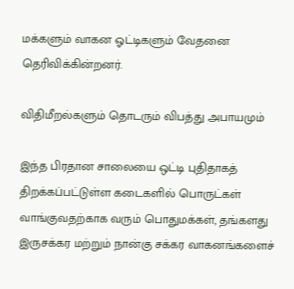மக்களும் வாகன ஓட்டிகளும் வேதனை தெரிவிக்கின்றனர்.

விதிமீறல்களும் தொடரும் விபத்து அபாயமும்

இந்த பிரதான சாலையை ஒட்டி புதிதாகத் திறக்கப்பட்டுள்ள கடைகளில் பொருட்கள் வாங்குவதற்காக வரும் பொதுமக்கள், தங்களது இருசக்கர மற்றும் நான்கு சக்கர வாகனங்களைச்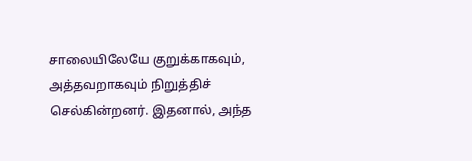சாலையிலேயே குறுக்காகவும், அத்தவறாகவும் நிறுத்திச் செல்கின்றனர். இதனால், அந்த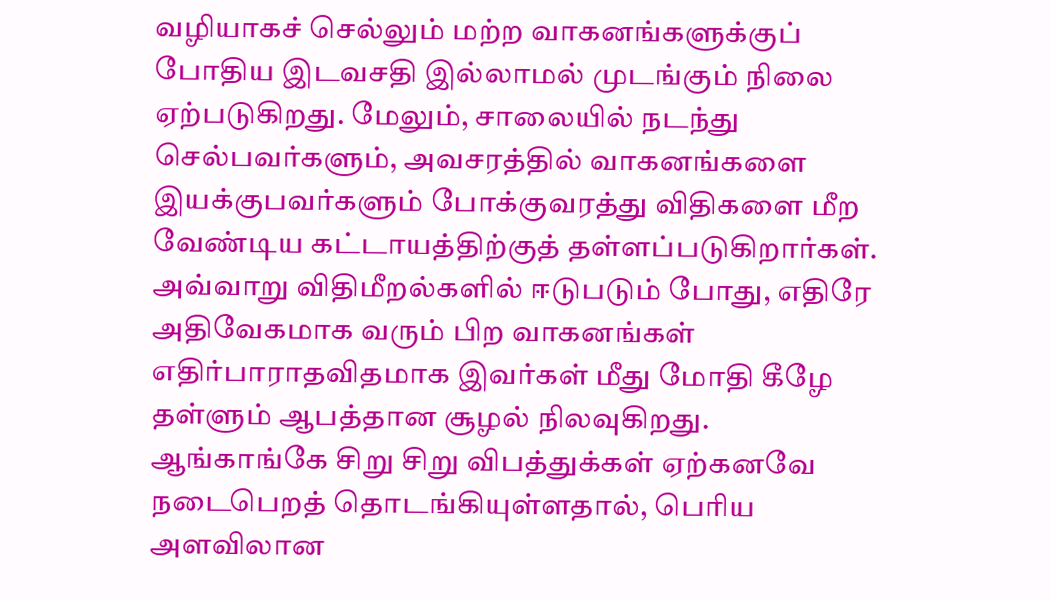வழியாகச் செல்லும் மற்ற வாகனங்களுக்குப் போதிய இடவசதி இல்லாமல் முடங்கும் நிலை ஏற்படுகிறது. மேலும், சாலையில் நடந்து செல்பவர்களும், அவசரத்தில் வாகனங்களை இயக்குபவர்களும் போக்குவரத்து விதிகளை மீற வேண்டிய கட்டாயத்திற்குத் தள்ளப்படுகிறார்கள். அவ்வாறு விதிமீறல்களில் ஈடுபடும் போது, எதிரே அதிவேகமாக வரும் பிற வாகனங்கள் எதிர்பாராதவிதமாக இவர்கள் மீது மோதி கீழே தள்ளும் ஆபத்தான சூழல் நிலவுகிறது. ஆங்காங்கே சிறு சிறு விபத்துக்கள் ஏற்கனவே நடைபெறத் தொடங்கியுள்ளதால், பெரிய அளவிலான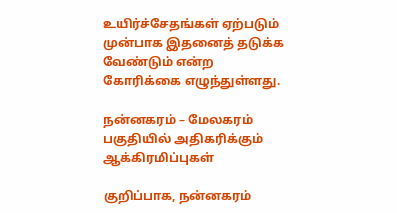உயிர்ச்சேதங்கள் ஏற்படும் முன்பாக இதனைத் தடுக்க வேண்டும் என்ற கோரிக்கை எழுந்துள்ளது.

நன்னகரம் – மேலகரம் பகுதியில் அதிகரிக்கும் ஆக்கிரமிப்புகள்

குறிப்பாக, நன்னகரம்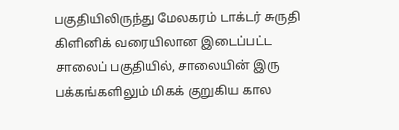பகுதியிலிருந்து மேலகரம் டாக்டர் சுருதி கிளினிக் வரையிலான இடைப்பட்ட சாலைப் பகுதியில், சாலையின் இரு பக்கங்களிலும் மிகக் குறுகிய கால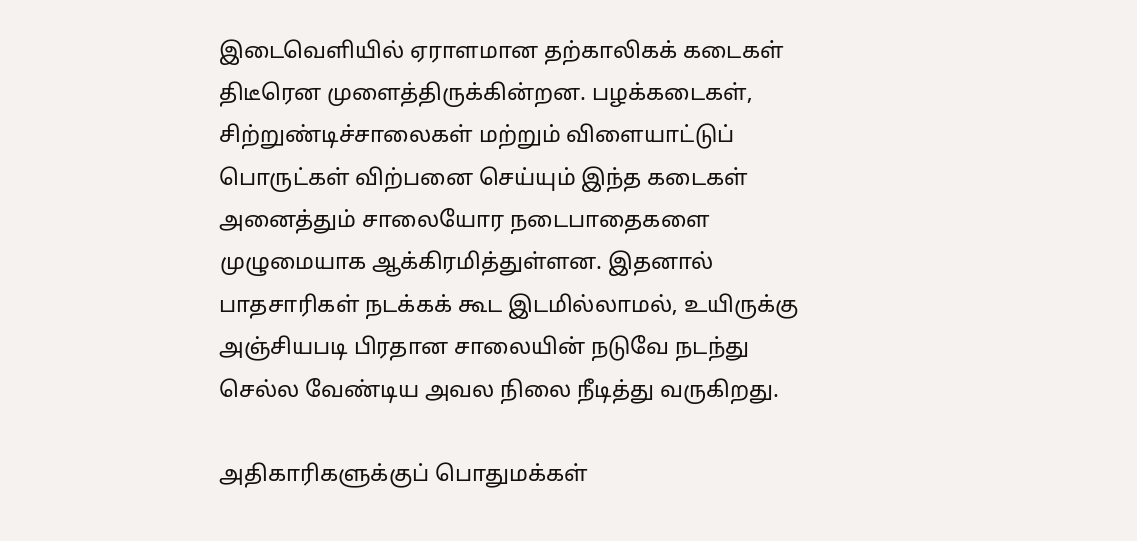இடைவெளியில் ஏராளமான தற்காலிகக் கடைகள் திடீரென முளைத்திருக்கின்றன. பழக்கடைகள், சிற்றுண்டிச்சாலைகள் மற்றும் விளையாட்டுப் பொருட்கள் விற்பனை செய்யும் இந்த கடைகள் அனைத்தும் சாலையோர நடைபாதைகளை முழுமையாக ஆக்கிரமித்துள்ளன. இதனால் பாதசாரிகள் நடக்கக் கூட இடமில்லாமல், உயிருக்கு அஞ்சியபடி பிரதான சாலையின் நடுவே நடந்து செல்ல வேண்டிய அவல நிலை நீடித்து வருகிறது.

அதிகாரிகளுக்குப் பொதுமக்கள்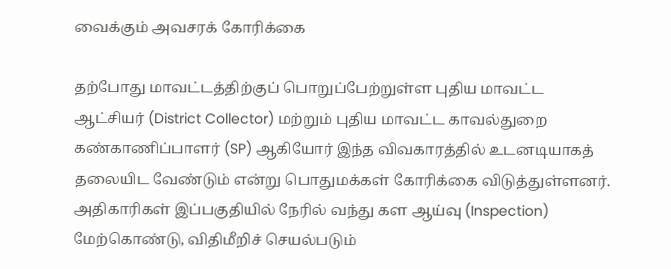வைக்கும் அவசரக் கோரிக்கை

தற்போது மாவட்டத்திற்குப் பொறுப்பேற்றுள்ள புதிய மாவட்ட ஆட்சியர் (District Collector) மற்றும் புதிய மாவட்ட காவல்துறை கண்காணிப்பாளர் (SP) ஆகியோர் இந்த விவகாரத்தில் உடனடியாகத் தலையிட வேண்டும் என்று பொதுமக்கள் கோரிக்கை விடுத்துள்ளனர். அதிகாரிகள் இப்பகுதியில் நேரில் வந்து கள ஆய்வு (Inspection) மேற்கொண்டு, விதிமீறிச் செயல்படும்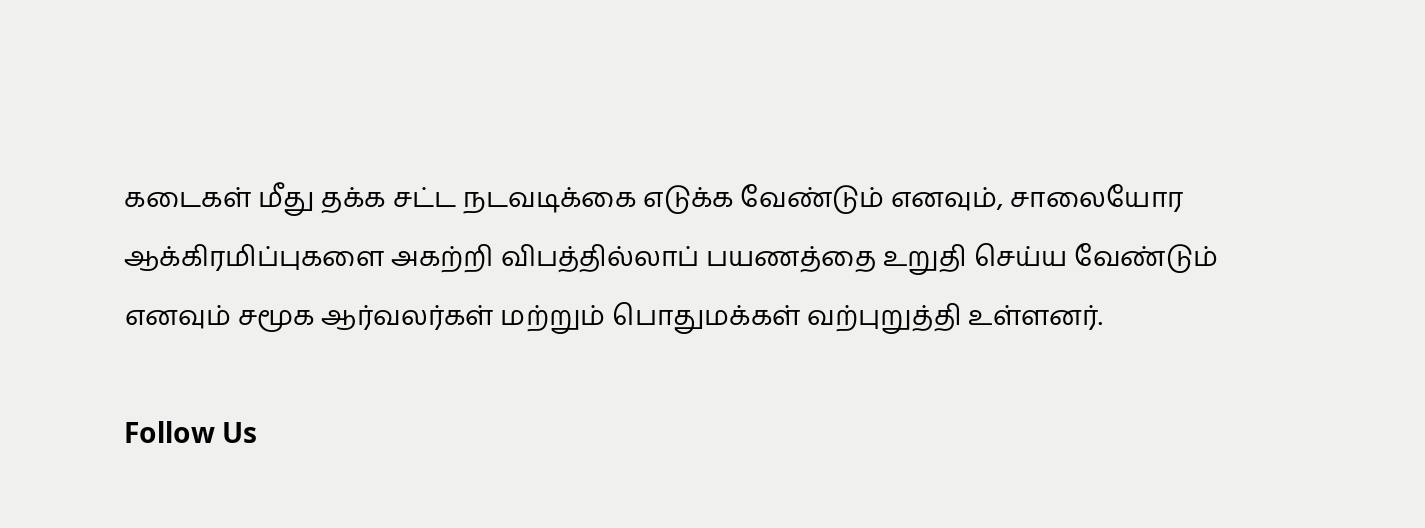கடைகள் மீது தக்க சட்ட நடவடிக்கை எடுக்க வேண்டும் எனவும், சாலையோர ஆக்கிரமிப்புகளை அகற்றி விபத்தில்லாப் பயணத்தை உறுதி செய்ய வேண்டும் எனவும் சமூக ஆர்வலர்கள் மற்றும் பொதுமக்கள் வற்புறுத்தி உள்ளனர்.

Follow Us